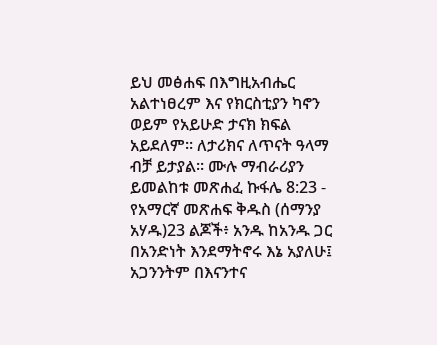ይህ መፅሐፍ በእግዚአብሔር አልተነፀረም እና የክርስቲያን ካኖን ወይም የአይሁድ ታናክ ክፍል አይደለም። ለታሪክና ለጥናት ዓላማ ብቻ ይታያል። ሙሉ ማብራሪያን ይመልከቱ መጽሐፈ ኩፋሌ 8:23 - የአማርኛ መጽሐፍ ቅዱስ (ሰማንያ አሃዱ)23 ልጆች፥ አንዱ ከአንዱ ጋር በአንድነት እንደማትኖሩ እኔ አያለሁ፤ አጋንንትም በእናንተና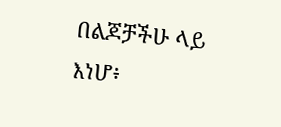በልጆቻችሁ ላይ እነሆ፥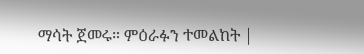ማሳት ጀመሩ። ምዕራፉን ተመልከት |